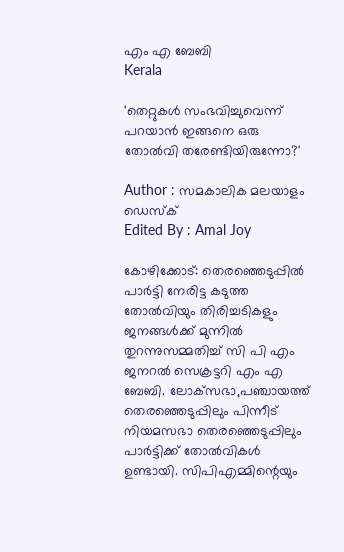എം എ ബേബി
Kerala

'തെറ്റുകള്‍ സംഭവിച്ചുവെന്ന് പറയാന്‍ ഇങ്ങനെ ഒരു തോല്‍വി തരേണ്ടിയിരുന്നോ?'

Author : സമകാലിക മലയാളം ഡെസ്ക്
Edited By : Amal Joy

കോഴിക്കോട്: തെരഞ്ഞെടുപ്പില്‍ പാര്‍ട്ടി നേരിട്ട കടുത്ത തോല്‍വിയും തിരിച്ചടികളും ജനങ്ങള്‍ക്ക് മുന്നില്‍ തുറന്നുസമ്മതിച്ച് സി പി എം ജനറല്‍ സെക്രട്ടറി എം എ ബേബി. ലോക്‌സഭാ,പഞ്ചായത്ത് തെരഞ്ഞെടുപ്പിലും പിന്നീട് നിയമസഭാ തെരഞ്ഞെടുപ്പിലും പാര്‍ട്ടിക്ക് തോല്‍വികള്‍ ഉണ്ടായി. സിപിഎമ്മിന്റെയും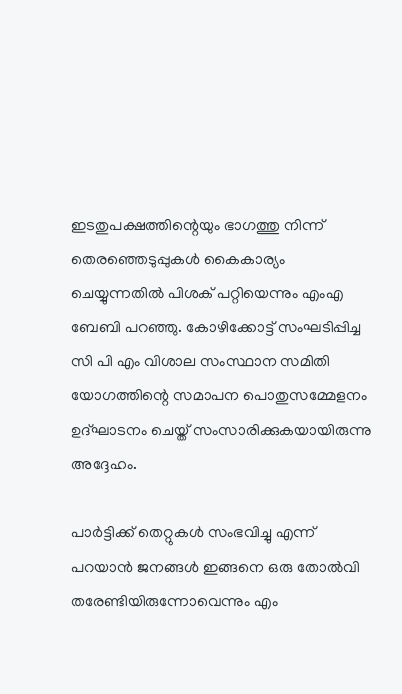ഇടതുപക്ഷത്തിന്റെയും ഭാഗത്തു നിന്ന് തെരഞ്ഞെടുപ്പുകള്‍ കൈകാര്യം ചെയ്യുന്നതില്‍ പിശക് പറ്റിയെന്നും എംഎ ബേബി പറഞ്ഞു. കോഴിക്കോട്ട് സംഘടിപ്പിച്ച സി പി എം വിശാല സംസ്ഥാന സമിതി യോഗത്തിന്റെ സമാപന പൊതുസമ്മേളനം ഉദ്ഘാടനം ചെയ്ത് സംസാരിക്കുകയായിരുന്നു അദ്ദേഹം.

പാര്‍ട്ടിക്ക് തെറ്റുകള്‍ സംഭവിച്ചു എന്ന് പറയാന്‍ ജനങ്ങള്‍ ഇങ്ങനെ ഒരു തോല്‍വി തരേണ്ടിയിരുന്നോവെന്നും എം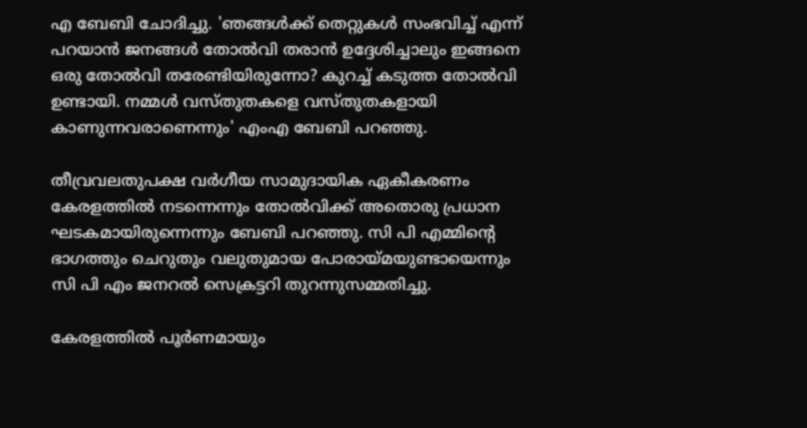എ ബേബി ചോദിച്ചു. 'ഞങ്ങള്‍ക്ക് തെറ്റുകള്‍ സംഭവിച്ച് എന്ന് പറയാന്‍ ജനങ്ങള്‍ തോല്‍വി തരാന്‍ ഉദ്ദേശിച്ചാലും ഇങ്ങനെ ഒരു തോല്‍വി തരേണ്ടിയിരുന്നോ? കുറച്ച് കടുത്ത തോല്‍വി ഉണ്ടായി. നമ്മള്‍ വസ്തുതകളെ വസ്തുതകളായി കാണുന്നവരാണെന്നും' എംഎ ബേബി പറഞ്ഞു.

തീവ്രവലതുപക്ഷ വര്‍ഗീയ സാമുദായിക ഏകീകരണം കേരളത്തില്‍ നടന്നെന്നും തോല്‍വിക്ക് അതൊരു പ്രധാന ഘടകമായിരുന്നെന്നും ബേബി പറഞ്ഞു. സി പി എമ്മിന്റെ ഭാഗത്തും ചെറുതും വലുതുമായ പോരായ്മയുണ്ടായെന്നും സി പി എം ജനറല്‍ സെക്രട്ടറി തുറന്നുസമ്മതിച്ചു.

കേരളത്തില്‍ പൂര്‍ണമായും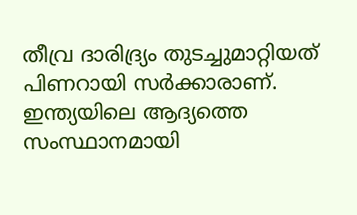തീവ്ര ദാരിദ്ര്യം തുടച്ചുമാറ്റിയത് പിണറായി സര്‍ക്കാരാണ്. ഇന്ത്യയിലെ ആദ്യത്തെ സംസ്ഥാനമായി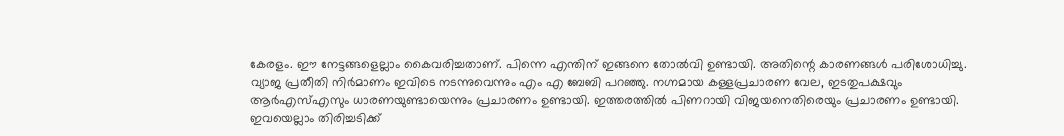കേരളം. ഈ നേട്ടങ്ങളെല്ലാം കൈവരിച്ചതാണ്. പിന്നെ എന്തിന് ഇങ്ങനെ തോല്‍വി ഉണ്ടായി. അതിന്റെ കാരണങ്ങള്‍ പരിശോധിച്ചു. വ്യാജ പ്രതീതി നിര്‍മാണം ഇവിടെ നടന്നുവെന്നും എം എ ബേബി പറഞ്ഞു. നഗ്നമായ കള്ളപ്രചാരണ വേല, ഇടതുപക്ഷവും ആര്‍എസ്എസും ധാരണയുണ്ടായെന്നും പ്രചാരണം ഉണ്ടായി. ഇത്തരത്തില്‍ പിണറായി വിജയനെതിരെയും പ്രചാരണം ഉണ്ടായി. ഇവയെല്ലാം തിരിച്ചടിക്ക്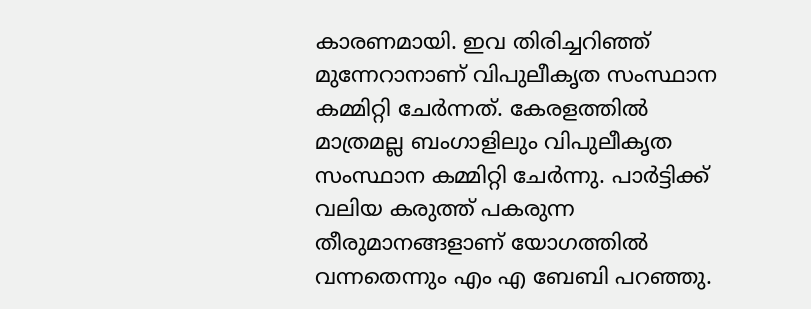കാരണമായി. ഇവ തിരിച്ചറിഞ്ഞ് മുന്നേറാനാണ് വിപുലീകൃത സംസ്ഥാന കമ്മിറ്റി ചേര്‍ന്നത്. കേരളത്തില്‍ മാത്രമല്ല ബംഗാളിലും വിപുലീകൃത സംസ്ഥാന കമ്മിറ്റി ചേര്‍ന്നു. പാര്‍ട്ടിക്ക് വലിയ കരുത്ത് പകരുന്ന തീരുമാനങ്ങളാണ് യോഗത്തില്‍ വന്നതെന്നും എം എ ബേബി പറഞ്ഞു.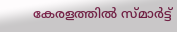കേരളത്തില്‍ സ്മാര്‍ട്ട്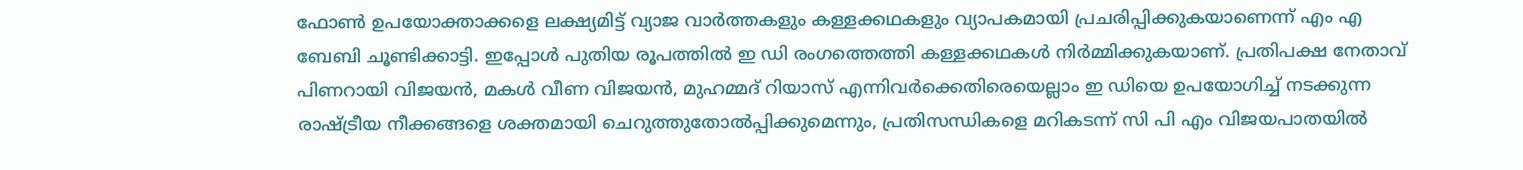ഫോണ്‍ ഉപയോക്താക്കളെ ലക്ഷ്യമിട്ട് വ്യാജ വാര്‍ത്തകളും കള്ളക്കഥകളും വ്യാപകമായി പ്രചരിപ്പിക്കുകയാണെന്ന് എം എ ബേബി ചൂണ്ടിക്കാട്ടി. ഇപ്പോള്‍ പുതിയ രൂപത്തില്‍ ഇ ഡി രംഗത്തെത്തി കള്ളക്കഥകള്‍ നിര്‍മ്മിക്കുകയാണ്. പ്രതിപക്ഷ നേതാവ് പിണറായി വിജയന്‍, മകള്‍ വീണ വിജയന്‍, മുഹമ്മദ് റിയാസ് എന്നിവര്‍ക്കെതിരെയെല്ലാം ഇ ഡിയെ ഉപയോഗിച്ച് നടക്കുന്ന രാഷ്ട്രീയ നീക്കങ്ങളെ ശക്തമായി ചെറുത്തുതോല്‍പ്പിക്കുമെന്നും, പ്രതിസന്ധികളെ മറികടന്ന് സി പി എം വിജയപാതയില്‍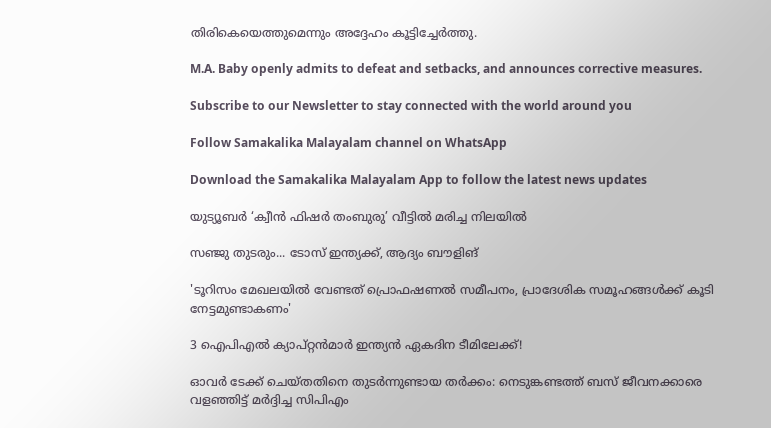തിരികെയെത്തുമെന്നും അദ്ദേഹം കൂട്ടിച്ചേര്‍ത്തു.

M.A. Baby openly admits to defeat and setbacks, and announces corrective measures.

Subscribe to our Newsletter to stay connected with the world around you

Follow Samakalika Malayalam channel on WhatsApp

Download the Samakalika Malayalam App to follow the latest news updates

യുട്യൂബർ ‘ക്വീൻ ഫിഷർ തംബുരു’ വീട്ടിൽ മരിച്ച നിലയിൽ

സഞ്ജു തുടരും... ടോസ് ഇന്ത്യക്ക്, ആദ്യം ബൗളിങ്

'ടൂറിസം മേഖലയില്‍ വേണ്ടത് പ്രൊഫഷണല്‍ സമീപനം, പ്രാദേശിക സമൂഹങ്ങള്‍ക്ക് കൂടി നേട്ടമുണ്ടാകണം'

3 ഐപിഎൽ ക്യാപ്റ്റൻമാർ ഇന്ത്യൻ ഏകദിന ടീമിലേക്ക്!

ഓവർ ടേക്ക് ചെയ്തതിനെ തുടർന്നുണ്ടായ തർക്കം: നെടുങ്കണ്ടത്ത് ബസ് ജീവനക്കാരെ വളഞ്ഞിട്ട് മർദ്ദിച്ച സിപിഎം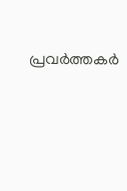പ്രവർത്തകർ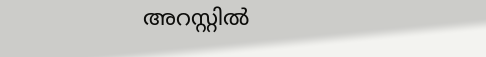അറസ്റ്റിൽ